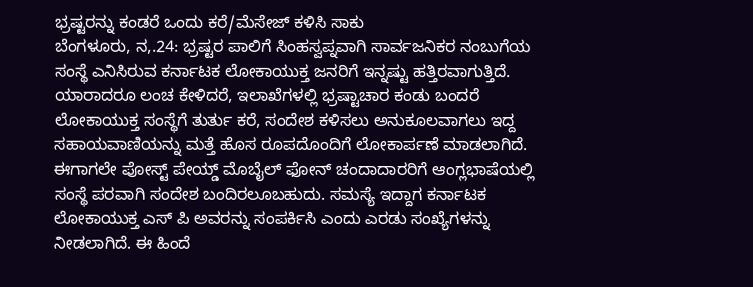ಭ್ರಷ್ಟರನ್ನು ಕಂಡರೆ ಒಂದು ಕರೆ/ಮೆಸೇಜ್ ಕಳಿಸಿ ಸಾಕು
ಬೆಂಗಳೂರು, ನ,.24: ಭ್ರಷ್ಟರ ಪಾಲಿಗೆ ಸಿಂಹಸ್ವಪ್ನವಾಗಿ ಸಾರ್ವಜನಿಕರ ನಂಬುಗೆಯ ಸಂಸ್ಥೆ ಎನಿಸಿರುವ ಕರ್ನಾಟಕ ಲೋಕಾಯುಕ್ತ ಜನರಿಗೆ ಇನ್ನಷ್ಟು ಹತ್ತಿರವಾಗುತ್ತಿದೆ. ಯಾರಾದರೂ ಲಂಚ ಕೇಳಿದರೆ, ಇಲಾಖೆಗಳಲ್ಲಿ ಭ್ರಷ್ಟಾಚಾರ ಕಂಡು ಬಂದರೆ ಲೋಕಾಯುಕ್ತ ಸಂಸ್ಥೆಗೆ ತುರ್ತು ಕರೆ, ಸಂದೇಶ ಕಳಿಸಲು ಅನುಕೂಲವಾಗಲು ಇದ್ದ ಸಹಾಯವಾಣಿಯನ್ನು ಮತ್ತೆ ಹೊಸ ರೂಪದೊಂದಿಗೆ ಲೋಕಾರ್ಪಣೆ ಮಾಡಲಾಗಿದೆ.
ಈಗಾಗಲೇ ಪೋಸ್ಟ್ ಪೇಯ್ಡ್ ಮೊಬೈಲ್ ಫೋನ್ ಚಂದಾದಾರರಿಗೆ ಆಂಗ್ಲಭಾಷೆಯಲ್ಲಿ ಸಂಸ್ಥೆ ಪರವಾಗಿ ಸಂದೇಶ ಬಂದಿರಲೂಬಹುದು. ಸಮಸ್ಯೆ ಇದ್ದಾಗ ಕರ್ನಾಟಕ ಲೋಕಾಯುಕ್ತ ಎಸ್ ಪಿ ಅವರನ್ನು ಸಂಪರ್ಕಿಸಿ ಎಂದು ಎರಡು ಸಂಖ್ಯೆಗಳನ್ನು ನೀಡಲಾಗಿದೆ. ಈ ಹಿಂದೆ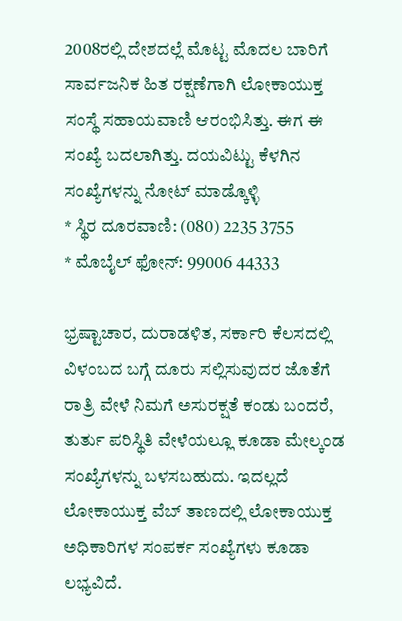2008ರಲ್ಲಿ ದೇಶದಲ್ಲೆ ಮೊಟ್ಟ ಮೊದಲ ಬಾರಿಗೆ ಸಾರ್ವಜನಿಕ ಹಿತ ರಕ್ಷಣೆಗಾಗಿ ಲೋಕಾಯುಕ್ತ ಸಂಸ್ಥೆ ಸಹಾಯವಾಣಿ ಆರಂಭಿಸಿತ್ತು. ಈಗ ಈ ಸಂಖ್ಯೆ ಬದಲಾಗಿತ್ತು. ದಯವಿಟ್ಟು ಕೆಳಗಿನ ಸಂಖ್ಯೆಗಳನ್ನು ನೋಟ್ ಮಾಡ್ಕೊಳ್ಳಿ
* ಸ್ಥಿರ ದೂರವಾಣಿ: (080) 2235 3755
* ಮೊಬೈಲ್ ಫೋನ್: 99006 44333

ಭ್ರಷ್ಟಾಚಾರ, ದುರಾಡಳಿತ, ಸರ್ಕಾರಿ ಕೆಲಸದಲ್ಲಿ ವಿಳಂಬದ ಬಗ್ಗೆ ದೂರು ಸಲ್ಲಿಸುವುದರ ಜೊತೆಗೆ ರಾತ್ರಿ ವೇಳೆ ನಿಮಗೆ ಅಸುರಕ್ಷತೆ ಕಂಡು ಬಂದರೆ, ತುರ್ತು ಪರಿಸ್ಥಿತಿ ವೇಳೆಯಲ್ಲೂ ಕೂಡಾ ಮೇಲ್ಕಂಡ ಸಂಖ್ಯೆಗಳನ್ನು ಬಳಸಬಹುದು. ಇದಲ್ಲದೆ ಲೋಕಾಯುಕ್ತ ವೆಬ್ ತಾಣದಲ್ಲಿ ಲೋಕಾಯುಕ್ತ ಅಧಿಕಾರಿಗಳ ಸಂಪರ್ಕ ಸಂಖ್ಯೆಗಳು ಕೂಡಾ ಲಭ್ಯವಿದೆ.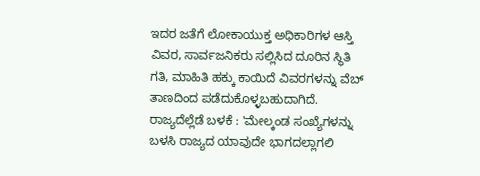ಇದರ ಜತೆಗೆ ಲೋಕಾಯುಕ್ತ ಅಧಿಕಾರಿಗಳ ಆಸ್ತಿ ವಿವರ, ಸಾರ್ವಜನಿಕರು ಸಲ್ಲಿಸಿದ ದೂರಿನ ಸ್ಥಿತಿ ಗತಿ, ಮಾಹಿತಿ ಹಕ್ಕು ಕಾಯಿದೆ ವಿವರಗಳನ್ನು ವೆಬ್ ತಾಣದಿಂದ ಪಡೆದುಕೊಳ್ಳಬಹುದಾಗಿದೆ.
ರಾಜ್ಯದೆಲ್ಲೆಡೆ ಬಳಕೆ : 'ಮೇಲ್ಕಂಡ ಸಂಖ್ಯೆಗಳನ್ನು ಬಳಸಿ ರಾಜ್ಯದ ಯಾವುದೇ ಭಾಗದಲ್ಲಾಗಲಿ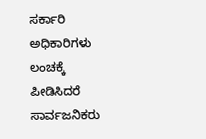ಸರ್ಕಾರಿ ಅಧಿಕಾರಿಗಳು ಲಂಚಕ್ಕೆ ಪೀಡಿಸಿದರೆ ಸಾರ್ವಜನಿಕರು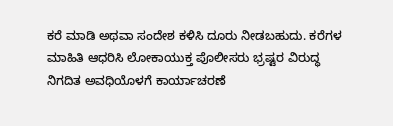ಕರೆ ಮಾಡಿ ಅಥವಾ ಸಂದೇಶ ಕಳಿಸಿ ದೂರು ನೀಡಬಹುದು. ಕರೆಗಳ ಮಾಹಿತಿ ಆಧರಿಸಿ ಲೋಕಾಯುಕ್ತ ಪೊಲೀಸರು ಭ್ರಷ್ಟರ ವಿರುದ್ಧ ನಿಗದಿತ ಅವಧಿಯೊಳಗೆ ಕಾರ್ಯಾಚರಣೆ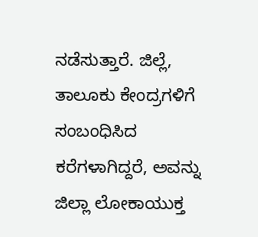ನಡೆಸುತ್ತಾರೆ. ಜಿಲ್ಲೆ, ತಾಲೂಕು ಕೇಂದ್ರಗಳಿಗೆ ಸಂಬಂಧಿಸಿದ ಕರೆಗಳಾಗಿದ್ದರೆ, ಅವನ್ನು ಜಿಲ್ಲಾ ಲೋಕಾಯುಕ್ತ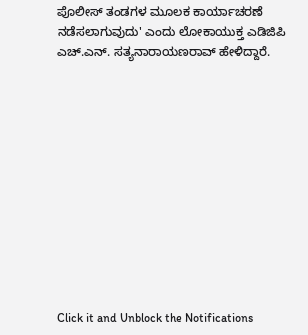ಪೊಲೀಸ್ ತಂಡಗಳ ಮೂಲಕ ಕಾರ್ಯಾಚರಣೆ ನಡೆಸಲಾಗುವುದು' ಎಂದು ಲೋಕಾಯುಕ್ತ ಎಡಿಜಿಪಿ ಎಚ್.ಎನ್. ಸತ್ಯನಾರಾಯಣರಾವ್ ಹೇಳಿದ್ದಾರೆ.












Click it and Unblock the Notifications